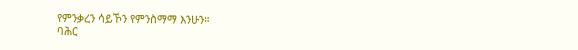የምንቃረን ሳይኾን የምንስማማ እንሁን።
ባሕር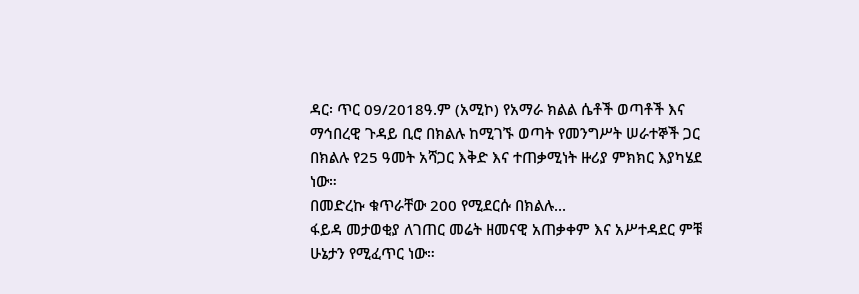ዳር፡ ጥር 09/2018ዓ.ም (አሚኮ) የአማራ ክልል ሴቶች ወጣቶች እና ማኅበረዊ ጉዳይ ቢሮ በክልሉ ከሚገኙ ወጣት የመንግሥት ሠራተኞች ጋር በክልሉ የ25 ዓመት አሻጋር እቅድ እና ተጠቃሚነት ዙሪያ ምክክር እያካሄደ ነው።
በመድረኩ ቁጥራቸው 200 የሚደርሱ በክልሉ...
ፋይዳ መታወቂያ ለገጠር መሬት ዘመናዊ አጠቃቀም እና አሥተዳደር ምቹ ሁኔታን የሚፈጥር ነው።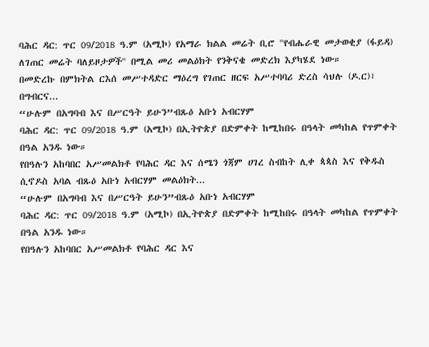ባሕር ዳር: ጥር 09/2018 ዓ.ም (አሚኮ) የአማራ ክልል መሬት ቢሮ ''የብሔራዊ መታወቂያ (ፋይዳ) ለገጠር መሬት ባለይዞታዎች'' በሚል መሪ መልዕክት የንቅናቄ መድረክ እያካሄደ ነው።
በመድረኩ በምክትል ርእሰ መሥተዳድር ማዕረግ የገጠር ዘርፍ አሥተባባሪ ድረስ ሳህሉ (ዶ.ር)፣ በግብርና...
“ሁሉም በአግባብ እና በሥርዓት ይሁን”ብጹዕ አቡነ አብርሃም
ባሕር ዳር: ጥር 09/2018 ዓ.ም (አሚኮ) በኢትዮጵያ በድምቀት ከሚከበሩ በዓላት መካከል የጥምቀት በዓል አንዱ ነው።
የበዓሉን አከባበር አሥመልክቶ የባሕር ዳር እና ሰሜን ጎጃም ሀገረ ስብከት ሊቀ ጳጳስ እና የቅዱስ ሲኖዶስ አባል ብጹዕ አቡነ አብርሃም መልዕክት...
“ሁሉም በአግባብ እና በሥርዓት ይሁን”ብጹዕ አቡነ አብርሃም
ባሕር ዳር: ጥር 09/2018 ዓ.ም (አሚኮ) በኢትዮጵያ በድምቀት ከሚከበሩ በዓላት መካከል የጥምቀት በዓል አንዱ ነው።
የበዓሉን አከባበር አሥመልክቶ የባሕር ዳር እና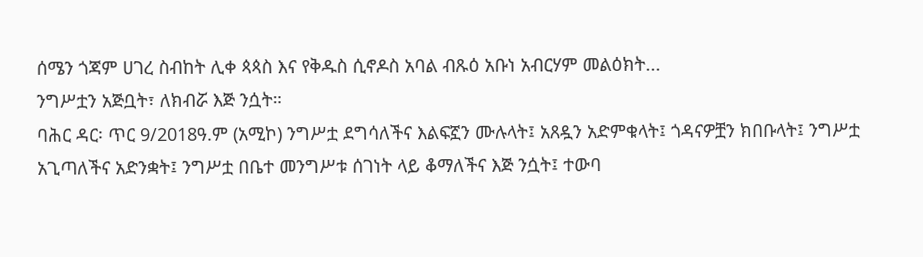ሰሜን ጎጃም ሀገረ ስብከት ሊቀ ጳጳስ እና የቅዱስ ሲኖዶስ አባል ብጹዕ አቡነ አብርሃም መልዕክት...
ንግሥቷን አጅቧት፣ ለክብሯ እጅ ንሷት።
ባሕር ዳር፡ ጥር 9/2018ዓ.ም (አሚኮ) ንግሥቷ ደግሳለችና እልፍኟን ሙሉላት፤ አጸዷን አድምቁላት፤ ጎዳናዎቿን ክበቡላት፤ ንግሥቷ አጊጣለችና አድንቋት፤ ንግሥቷ በቤተ መንግሥቱ ሰገነት ላይ ቆማለችና እጅ ንሷት፤ ተውባ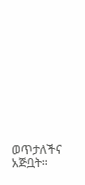ወጥታለችና አጅቧት።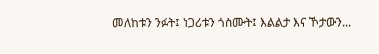መለከቱን ንፉት፤ ነጋሪቱን ጎስሙት፤ እልልታ እና ኾታውን...